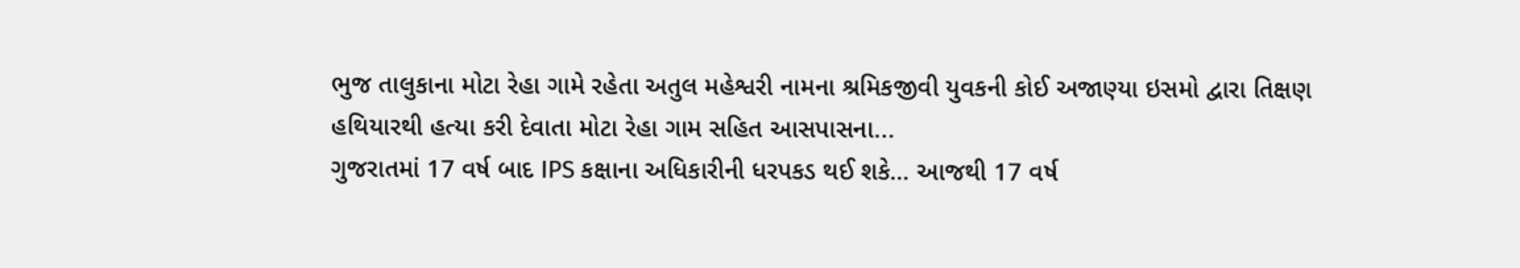ભુજ તાલુકાના મોટા રેહા ગામે રહેતા અતુલ મહેશ્વરી નામના શ્રમિકજીવી યુવકની કોઈ અજાણ્યા ઇસમો દ્વારા તિક્ષણ હથિયારથી હત્યા કરી દેવાતા મોટા રેહા ગામ સહિત આસપાસના...
ગુજરાતમાં 17 વર્ષ બાદ IPS કક્ષાના અધિકારીની ધરપકડ થઈ શકે… આજથી 17 વર્ષ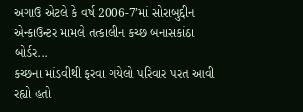અગાઉ એટલે કે વર્ષ 2006-7’માં સોરાબુદ્દીન એન્કાઉન્ટર મામલે તત્કાલીન કચ્છ બનાસકાંઠા બોર્ડર...
કચ્છના માંડવીથી ફરવા ગયેલો પરિવાર પરત આવી રહ્યો હતો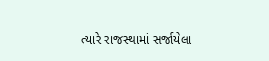ત્યારે રાજસ્થામાં સર્જાયેલા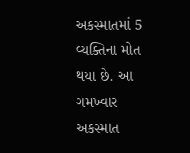અકસ્માતમાં 5 વ્યક્તિના મોત થયા છે. આ ગમખ્વાર અકસ્માત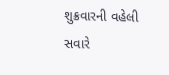શુક્રવારની વહેલી સવારે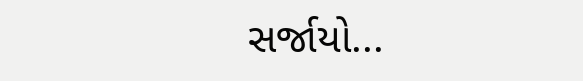સર્જાયો...